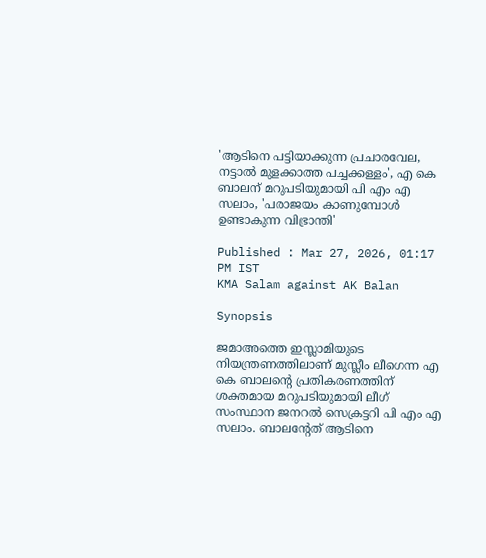'ആടിനെ പട്ടിയാക്കുന്ന പ്രചാരവേല, നട്ടാൽ മുളക്കാത്ത പച്ചക്കള്ളം', എ കെ ബാലന് മറുപടിയുമായി പി എം എ സലാം, 'പരാജയം കാണുമ്പോൾ ഉണ്ടാകുന്ന വിഭ്രാന്തി'

Published : Mar 27, 2026, 01:17 PM IST
KMA Salam against AK Balan

Synopsis

ജമാഅത്തെ ഇസ്ലാമിയുടെ നിയന്ത്രണത്തിലാണ് മുസ്ലീം ലീഗെന്ന എ കെ ബാലന്‍റെ പ്രതികരണത്തിന് ശക്തമായ മറുപടിയുമായി ലീഗ് സംസ്ഥാന ജനറൽ സെക്രട്ടറി പി എം എ സലാം. ബാലന്‍റേത് ആടിനെ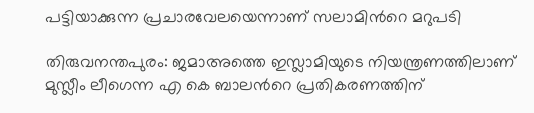പട്ടിയാക്കുന്ന പ്രചാരവേലയെന്നാണ് സലാമിന്‍റെ മറുപടി

തിരുവനന്തപുരം: ജമാഅത്തെ ഇസ്ലാമിയുടെ നിയന്ത്രണത്തിലാണ് മുസ്ലീം ലീഗെന്ന എ കെ ബാലന്‍റെ പ്രതികരണത്തിന്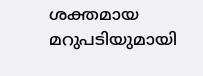ശക്തമായ മറുപടിയുമായി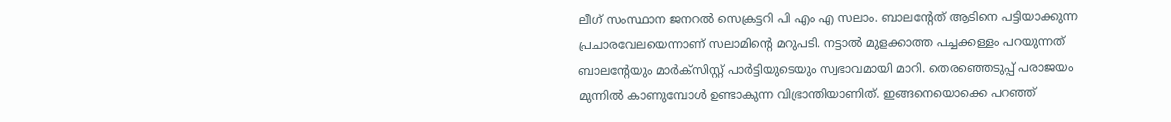ലീഗ് സംസ്ഥാന ജനറൽ സെക്രട്ടറി പി എം എ സലാം. ബാലന്‍റേത് ആടിനെ പട്ടിയാക്കുന്ന പ്രചാരവേലയെന്നാണ് സലാമിന്‍റെ മറുപടി. നട്ടാൽ മുളക്കാത്ത പച്ചക്കള്ളം പറയുന്നത് ബാലന്‍റേയും മാർക്സിസ്റ്റ് പാർട്ടിയുടെയും സ്വഭാവമായി മാറി. തെരഞ്ഞെടുപ്പ് പരാജയം മുന്നില്‍ കാണുമ്പോൾ ഉണ്ടാകുന്ന വിഭ്രാന്തിയാണിത്. ഇങ്ങനെയൊക്കെ പറഞ്ഞ്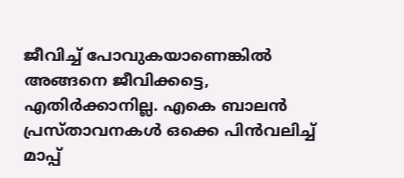ജീവിച്ച് പോവുകയാണെങ്കില്‍ അങ്ങനെ ജീവിക്കട്ടെ, എതിർക്കാനില്ല. എകെ ബാലൻ പ്രസ്താവനകൾ ഒക്കെ പിന്‍വലിച്ച് മാപ്പ്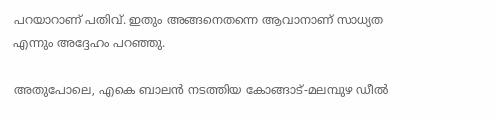പറയാറാണ് പതിവ്. ഇതും അങ്ങനെതന്നെ ആവാനാണ് സാധ്യത എന്നും അദ്ദേഹം പറഞ്ഞു.

അതുപോലെ, എകെ ബാലന്‍ നടത്തിയ കോങ്ങാട്-മലമ്പുഴ ഡീല്‍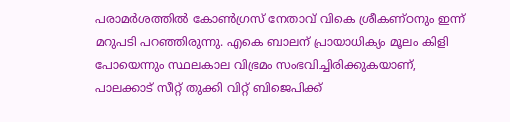പരാമർശത്തില്‍ കോണ്‍ഗ്രസ് നേതാവ് വികെ ശ്രീകണ്‌ഠനും ഇന്ന് മറുപടി പറഞ്ഞിരുന്നു. എകെ ബാലന് പ്രായാധിക്യം മൂലം കിളി പോയെന്നും സ്ഥലകാല വിഭ്രമം സംഭവിച്ചിരിക്കുകയാണ്, പാലക്കാട് സീറ്റ് തുക്കി വിറ്റ് ബിജെപിക്ക്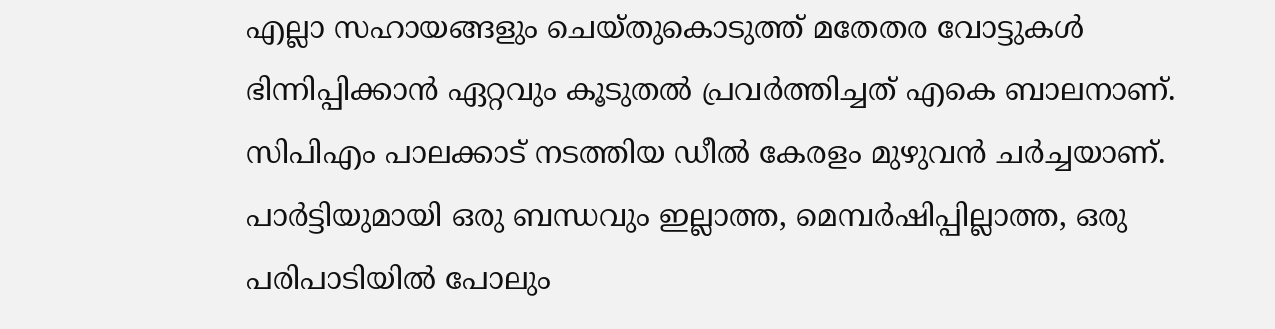എല്ലാ സഹായങ്ങളും ചെയ്തുകൊടുത്ത് മതേതര വോട്ടുകൾ ഭിന്നിപ്പിക്കാൻ ഏറ്റവും കൂടുതല്‍ പ്രവർത്തിച്ചത് എകെ ബാലനാണ്. സിപിഎം പാലക്കാട് നടത്തിയ ഡീല്‍ കേരളം മുഴുവൻ ചർച്ചയാണ്. പാർട്ടിയുമായി ഒരു ബന്ധവും ഇല്ലാത്ത, മെമ്പർഷിപ്പില്ലാത്ത, ഒരു പരിപാടിയിൽ പോലും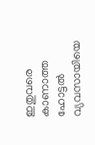ഇതുവരെ കാണാത്ത ഹോട്ടല്‍ വ്യവസായിയെ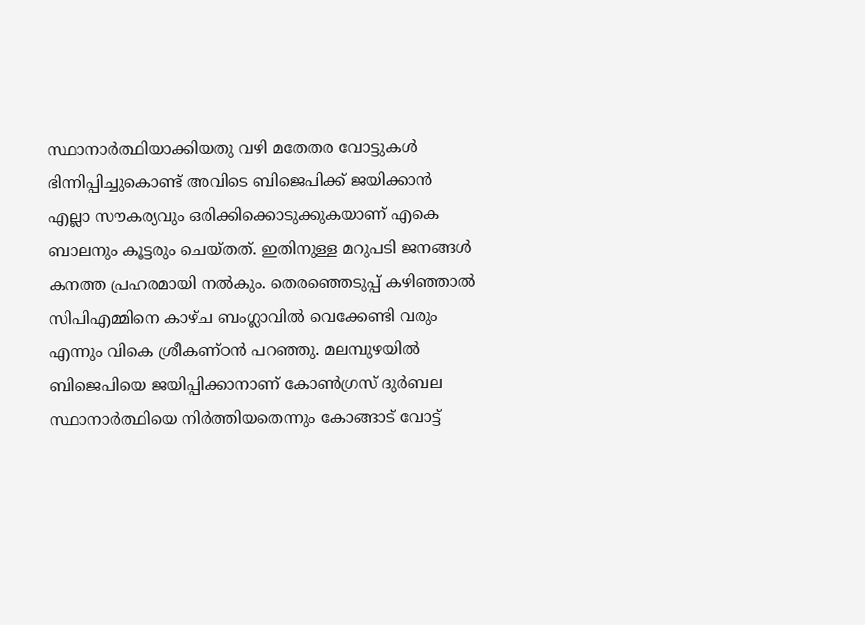സ്ഥാനാർത്ഥിയാക്കിയതു വഴി മതേതര വോട്ടുകൾ ഭിന്നിപ്പിച്ചുകൊണ്ട് അവിടെ ബിജെപിക്ക് ജയിക്കാൻ എല്ലാ സൗകര്യവും ഒരിക്കിക്കൊടുക്കുകയാണ് എകെ ബാലനും കൂട്ടരും ചെയ്തത്. ഇതിനുള്ള മറുപടി ജനങ്ങൾ കനത്ത പ്രഹരമായി നൽകും. തെരഞ്ഞെടുപ്പ് കഴിഞ്ഞാല്‍ സിപിഎമ്മിനെ കാഴ്ച ബംഗ്ലാവില്‍ വെക്കേണ്ടി വരും എന്നും വികെ ശ്രീകണ്ഠൻ പറഞ്ഞു. മലമ്പുഴയില്‍ ബിജെപിയെ ജയിപ്പിക്കാനാണ് കോണ്‍ഗ്രസ് ദുർബല സ്ഥാനാർത്ഥിയെ നിർത്തിയതെന്നും കോങ്ങാട് വോട്ട്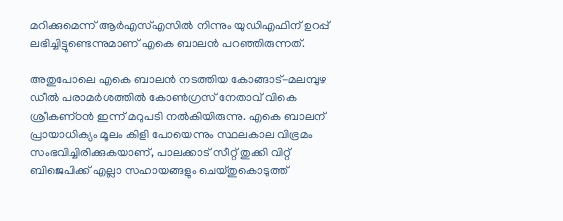മറിക്കുമെന്ന് ആർഎസ്എസില്‍ നിന്നും യുഡിഎഫിന് ഉറപ്പ് ലഭിച്ചിട്ടുണ്ടെന്നുമാണ് എകെ ബാലൻ പറഞ്ഞിരുന്നത്.

അതുപോലെ എകെ ബാലന്‍ നടത്തിയ കോങ്ങാട്-മലമ്പുഴ ഡീല്‍ പരാമർശത്തില്‍ കോണ്‍ഗ്രസ് നേതാവ് വികെ ശ്രീകണ്‌ഠൻ ഇന്ന് മറുപടി നൽകിയിരുന്നു. എകെ ബാലന് പ്രായാധിക്യം മൂലം കിളി പോയെന്നും സ്ഥലകാല വിഭ്രമം സംഭവിച്ചിരിക്കുകയാണ്, പാലക്കാട് സീറ്റ് തുക്കി വിറ്റ് ബിജെപിക്ക് എല്ലാ സഹായങ്ങളും ചെയ്തുകൊടുത്ത്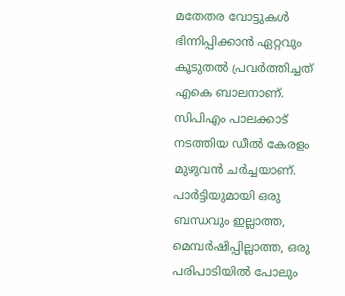മതേതര വോട്ടുകൾ ഭിന്നിപ്പിക്കാൻ ഏറ്റവും കൂടുതല്‍ പ്രവർത്തിച്ചത് എകെ ബാലനാണ്. സിപിഎം പാലക്കാട് നടത്തിയ ഡീല്‍ കേരളം മുഴുവൻ ചർച്ചയാണ്. പാർട്ടിയുമായി ഒരു ബന്ധവും ഇല്ലാത്ത, മെമ്പർഷിപ്പില്ലാത്ത, ഒരു പരിപാടിയിൽ പോലും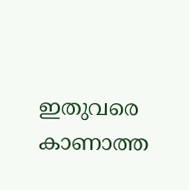ഇതുവരെ കാണാത്ത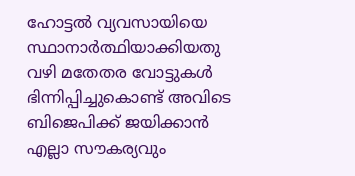ഹോട്ടല്‍ വ്യവസായിയെ സ്ഥാനാർത്ഥിയാക്കിയതു വഴി മതേതര വോട്ടുകൾ ഭിന്നിപ്പിച്ചുകൊണ്ട് അവിടെ ബിജെപിക്ക് ജയിക്കാൻ എല്ലാ സൗകര്യവും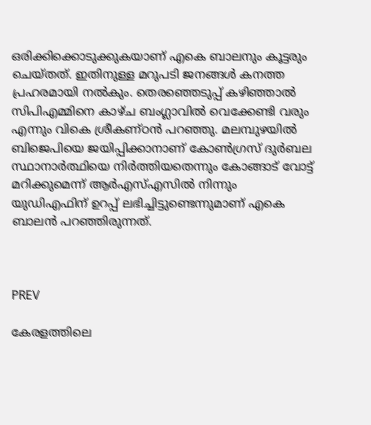ഒരിക്കിക്കൊടുക്കുകയാണ് എകെ ബാലനും കൂട്ടരും ചെയ്തത്. ഇതിനുള്ള മറുപടി ജനങ്ങൾ കനത്ത പ്രഹരമായി നൽകും. തെരഞ്ഞെടുപ്പ് കഴിഞ്ഞാല്‍ സിപിഎമ്മിനെ കാഴ്ച ബംഗ്ലാവില്‍ വെക്കേണ്ടി വരും എന്നും വികെ ശ്രീകണ്ഠൻ പറഞ്ഞു. മലമ്പുഴയില്‍ ബിജെപിയെ ജയിപ്പിക്കാനാണ് കോണ്‍ഗ്രസ് ദുർബല സ്ഥാനാർത്ഥിയെ നിർത്തിയതെന്നും കോങ്ങാട് വോട്ട് മറിക്കുമെന്ന് ആർഎസ്എസില്‍ നിന്നും യുഡിഎഫിന് ഉറപ്പ് ലഭിച്ചിട്ടുണ്ടെന്നുമാണ് എകെ ബാലൻ പറഞ്ഞിരുന്നത്.



PREV

കേരളത്തിലെ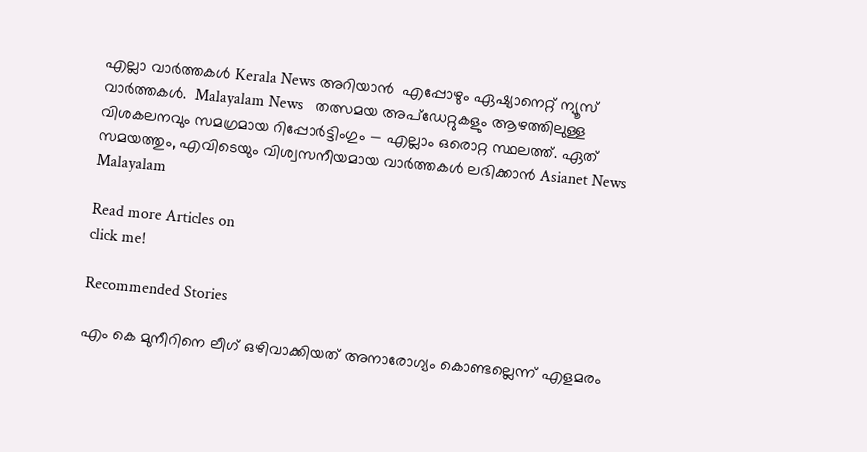എല്ലാ വാർത്തകൾ Kerala News അറിയാൻ  എപ്പോഴും ഏഷ്യാനെറ്റ് ന്യൂസ് വാർത്തകൾ.  Malayalam News   തത്സമയ അപ്‌ഡേറ്റുകളും ആഴത്തിലുള്ള വിശകലനവും സമഗ്രമായ റിപ്പോർട്ടിംഗും — എല്ലാം ഒരൊറ്റ സ്ഥലത്ത്. ഏത് സമയത്തും, എവിടെയും വിശ്വസനീയമായ വാർത്തകൾ ലഭിക്കാൻ Asianet News Malayalam

Read more Articles on
click me!

Recommended Stories

എം കെ മുനീറിനെ ലീഗ് ഒഴിവാക്കിയത് അനാരോഗ്യം കൊണ്ടല്ലെന്ന് എളമരം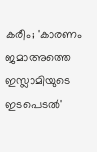കരീം; 'കാരണം ജമാഅത്തെ ഇസ്ലാമിയുടെ ഇടപെടൽ'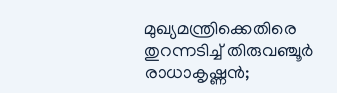മുഖ്യമന്ത്രിക്കെതിരെ തുറന്നടിച്ച് തിരുവഞ്ചൂര്‍ രാധാകൃഷ്ണൻ;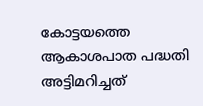കോട്ടയത്തെ ആകാശപാത പദ്ധതി അട്ടിമറിച്ചത്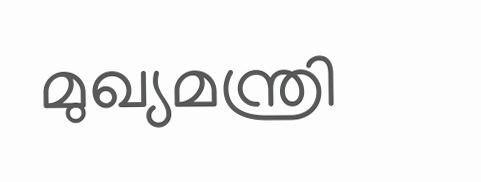മുഖ്യമന്ത്രി